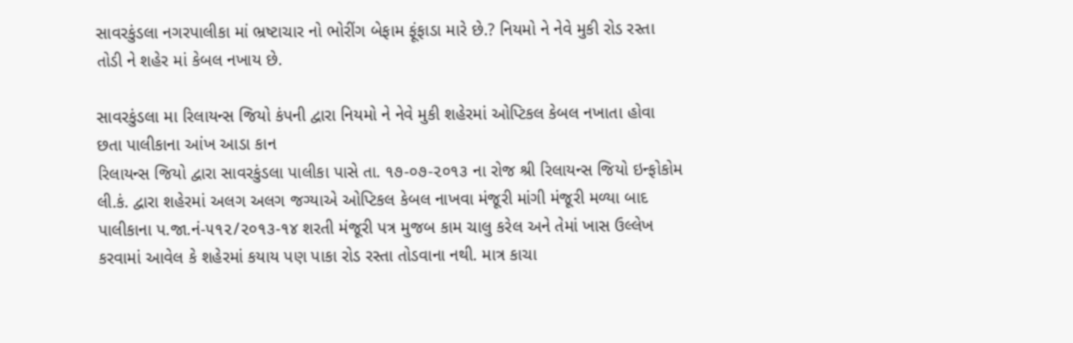સાવરકુંડલા નગરપાલીકા માં ભ્રષ્ટાચાર નો ભોરીંગ બેફામ ફૂંફાડા મારે છે.? નિયમો ને નેવે મુકી રોડ રસ્તા તોડી ને શહેર માં કેબલ નખાય છે.

સાવરકુંડલા મા રિલાયન્સ જિયો કંપની દ્વારા નિયમો ને નેવે મુકી શહેરમાં ઓપ્ટિકલ કેબલ નખાતા હોવા છતા પાલીકાના આંખ આડા કાન
રિલાયન્સ જિયો દ્વારા સાવરકુંડલા પાલીકા પાસે તા. ૧૭-૦૭-૨૦૧૩ ના રોજ શ્રી રિલાયન્સ જિયો ઇન્ફોકોમ લી.કં. દ્વારા શહેરમાં અલગ અલગ જગ્યાએ ઓપ્ટિકલ કેબલ નાખવા મંજૂરી માંગી મંજૂરી મળ્યા બાદ પાલીકાના પ.જા.નં-૫૧૨/૨૦૧૩-૧૪ શરતી મંજૂરી પત્ર મુજબ કામ ચાલુ કરેલ અને તેમાં ખાસ ઉલ્લેખ કરવામાં આવેલ કે શહેરમાં કયાય પણ પાકા રોડ રસ્તા તોડવાના નથી. માત્ર કાચા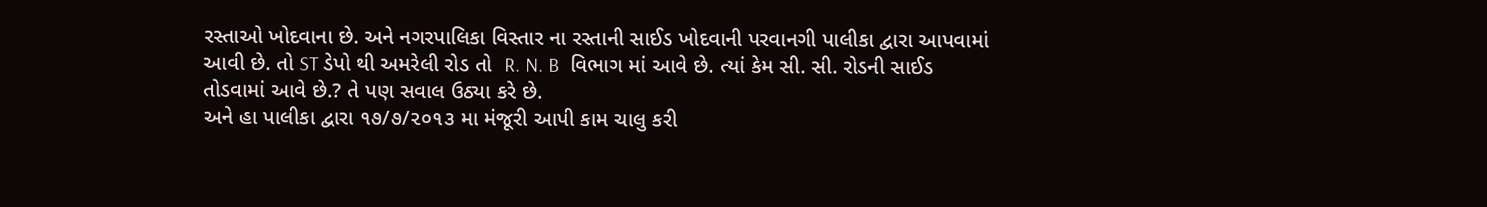રસ્તાઓ ખોદવાના છે. અને નગરપાલિકા વિસ્તાર ના રસ્તાની સાઈડ ખોદવાની પરવાનગી પાલીકા દ્વારા આપવામાં આવી છે. તો ST ડેપો થી અમરેલી રોડ તો  R. N. B  વિભાગ માં આવે છે. ત્યાં કેમ સી. સી. રોડની સાઈડ તોડવામાં આવે છે.? તે પણ સવાલ ઉઠ્યા કરે છે.
અને હા પાલીકા દ્વારા ૧૭/૭/૨૦૧૩ મા મંજૂરી આપી કામ ચાલુ કરી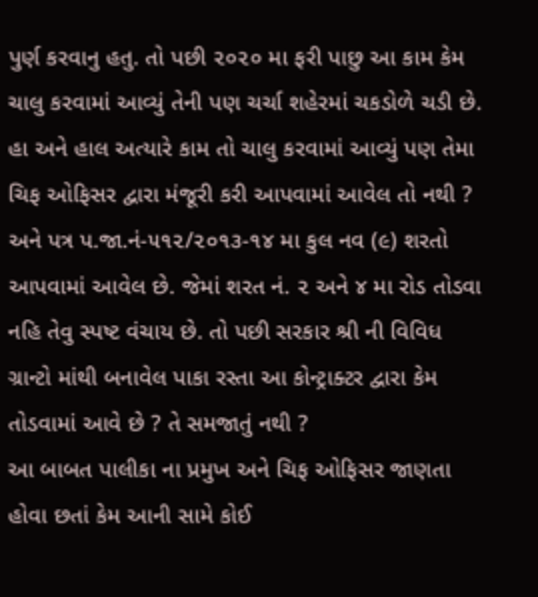પુર્ણ કરવાનુ હતુ. તો પછી ૨૦૨૦ મા ફરી પાછુ આ કામ કેમ ચાલુ કરવામાં આવ્યું તેની પણ ચર્ચા શહેરમાં ચકડોળે ચડી છે.
હા અને હાલ અત્યારે કામ તો ચાલુ કરવામાં આવ્યું પણ તેમા ચિફ ઓફિસર દ્વારા મંજૂરી કરી આપવામાં આવેલ તો નથી ? અને પત્ર પ.જા.નં-૫૧૨/૨૦૧૩-૧૪ મા કુલ નવ (૯) શરતો આપવામાં આવેલ છે. જેમાં શરત નં. ૨ અને ૪ મા રોડ તોડવા નહિ તેવુ સ્પષ્ટ વંચાય છે. તો પછી સરકાર શ્રી ની વિવિધ ગ્રાન્ટો માંથી બનાવેલ પાકા રસ્તા આ કોન્ટ્રાક્ટર દ્વારા કેમ તોડવામાં આવે છે ? તે સમજાતું નથી ?
આ બાબત પાલીકા ના પ્રમુખ અને ચિફ ઓફિસર જાણતા હોવા છતાં કેમ આની સામે કોઈ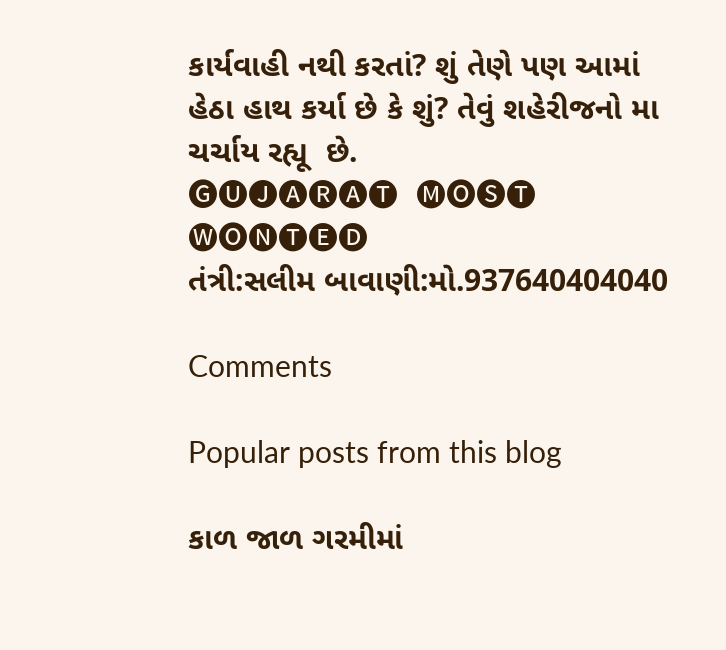કાર્યવાહી નથી કરતાં? શું તેણે પણ આમાં હેઠા હાથ કર્યા છે કે શું? તેવું શહેરીજનો મા ચર્ચાય રહ્યૂ  છે.
🅖🅤🅙🅐🅡🅐🅣  🅜🅞🅢🅣  🅦🅞🅝🅣🅔🅓
તંત્રી:સલીમ બાવાણી:મો.937640404040

Comments

Popular posts from this blog

કાળ જાળ ગરમીમાં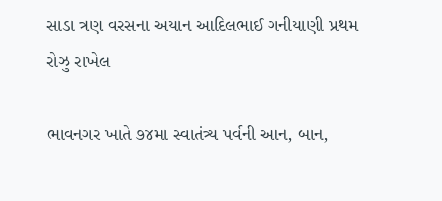સાડા ત્રણ વરસના અયાન આદિલભાઈ ગનીયાણી પ્રથમ રોઝુ રાખેલ

ભાવનગર ખાતે ૭૪મા સ્વાતંત્ર્ય પર્વની આન, બાન,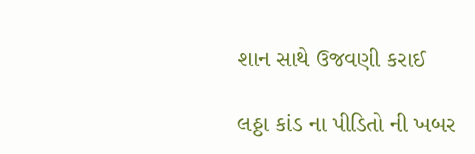શાન સાથે ઉજવણી કરાઈ

લઠ્ઠા કાંડ ના પીડિતો ની ખબર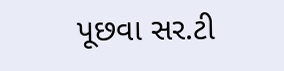પૂછવા સર.ટી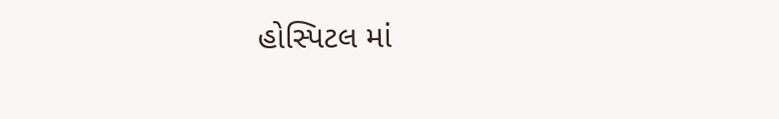હોસ્પિટલ માં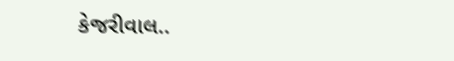કેજરીવાલ..